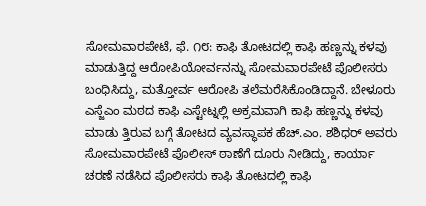ಸೋಮವಾರಪೇಟೆ, ಫೆ. ೧೮: ಕಾಫಿ ತೋಟದಲ್ಲಿ ಕಾಫಿ ಹಣ್ಣನ್ನು ಕಳವು ಮಾಡುತ್ತಿದ್ದ ಆರೋಪಿಯೋರ್ವನನ್ನು ಸೋಮವಾರಪೇಟೆ ಪೊಲೀಸರು ಬಂಧಿಸಿದ್ದು, ಮತ್ತೋರ್ವ ಆರೋಪಿ ತಲೆಮರೆಸಿಕೊಂಡಿದ್ದಾನೆ. ಬೇಳೂರು ಎಸ್ಜೆಎಂ ಮಠದ ಕಾಫಿ ಎಸ್ಟೇಟ್ನಲ್ಲಿ ಅಕ್ರಮವಾಗಿ ಕಾಫಿ ಹಣ್ಣನ್ನು ಕಳವು ಮಾಡು ತ್ತಿರುವ ಬಗ್ಗೆ ತೋಟದ ವ್ಯವಸ್ಥಾಪಕ ಹೆಚ್.ಎಂ. ಶಶಿಧರ್ ಅವರು ಸೋಮವಾರಪೇಟೆ ಪೊಲೀಸ್ ಠಾಣೆಗೆ ದೂರು ನೀಡಿದ್ದು, ಕಾರ್ಯಾ ಚರಣೆ ನಡೆಸಿದ ಪೊಲೀಸರು ಕಾಫಿ ತೋಟದಲ್ಲಿ ಕಾಫಿ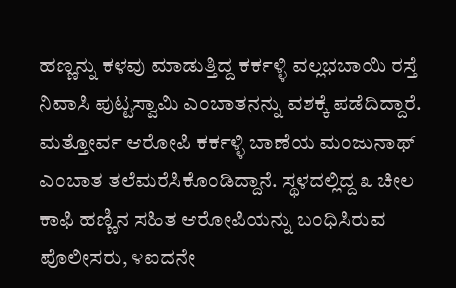ಹಣ್ಣನ್ನು ಕಳವು ಮಾಡುತ್ತಿದ್ದ ಕರ್ಕಳ್ಳಿ ವಲ್ಲಭಬಾಯಿ ರಸ್ತೆ ನಿವಾಸಿ ಪುಟ್ಟಸ್ವಾಮಿ ಎಂಬಾತನನ್ನು ವಶಕ್ಕೆ ಪಡೆದಿದ್ದಾರೆ.
ಮತ್ತೋರ್ವ ಆರೋಪಿ ಕರ್ಕಳ್ಳಿ ಬಾಣೆಯ ಮಂಜುನಾಥ್ ಎಂಬಾತ ತಲೆಮರೆಸಿಕೊಂಡಿದ್ದಾನೆ. ಸ್ಥಳದಲ್ಲಿದ್ದ ೩ ಚೀಲ ಕಾಫಿ ಹಣ್ಣಿನ ಸಹಿತ ಆರೋಪಿಯನ್ನು ಬಂಧಿಸಿರುವ ಪೊಲೀಸರು, ೪ಐದನೇ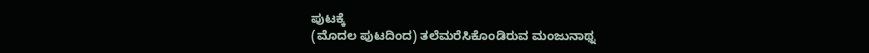ಪುಟಕ್ಕೆ
(ಮೊದಲ ಪುಟದಿಂದ) ತಲೆಮರೆಸಿಕೊಂಡಿರುವ ಮಂಜುನಾಥ್ನ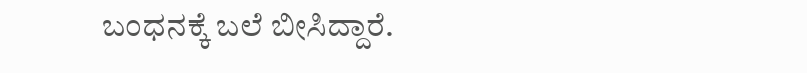ಬಂಧನಕ್ಕೆ ಬಲೆ ಬೀಸಿದ್ದಾರೆ.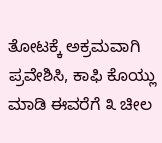ತೋಟಕ್ಕೆ ಅಕ್ರಮವಾಗಿ ಪ್ರವೇಶಿಸಿ, ಕಾಫಿ ಕೊಯ್ಲು ಮಾಡಿ ಈವರೆಗೆ ೩ ಚೀಲ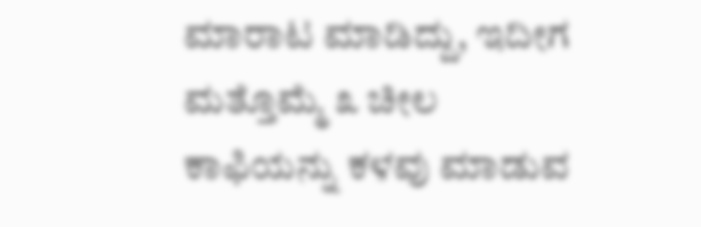ಮಾರಾಟ ಮಾಡಿದ್ದು, ಇದೀಗ ಮತ್ತೊಮ್ಮೆ ೩ ಚೀಲ ಕಾಫಿಯನ್ನು ಕಳವು ಮಾಡುವ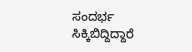ಸಂದರ್ಭ ಸಿಕ್ಕಿಬಿದ್ದಿದ್ದಾರೆ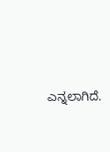ಎನ್ನಲಾಗಿದೆ.